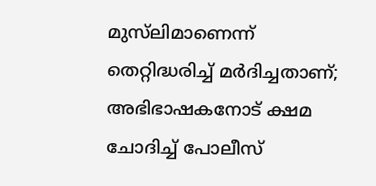മുസ്‌ലിമാണെന്ന് തെറ്റിദ്ധരിച്ച് മര്‍ദിച്ചതാണ്; അഭിഭാഷകനോട് ക്ഷമ ചോദിച്ച് പോലീസ്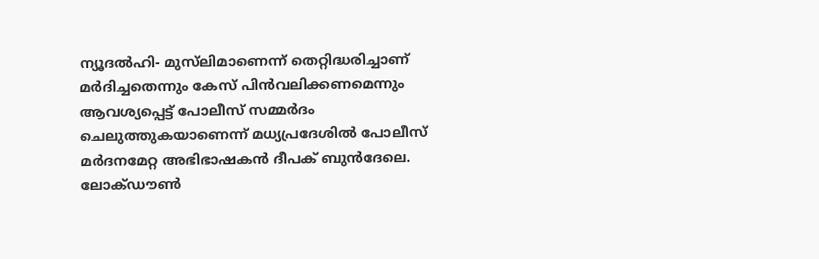ന്യൂദല്‍ഹി- മുസ്‌ലിമാണെന്ന് തെറ്റിദ്ധരിച്ചാണ് മര്‍ദിച്ചതെന്നും കേസ് പിന്‍വലിക്കണമെന്നും ആവശ്യപ്പെട്ട് പോലീസ് സമ്മര്‍ദം ചെലുത്തുകയാണെന്ന് മധ്യപ്രദേശില്‍ പോലീസ് മര്‍ദനമേറ്റ അഭിഭാഷകന്‍ ദീപക് ബുന്‍ദേലെ. ലോക്ഡൗണ്‍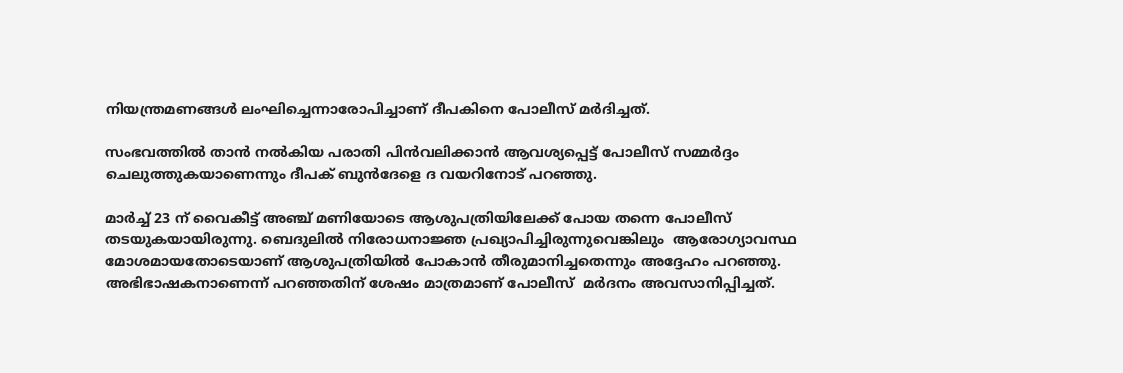നിയന്ത്രമണങ്ങള്‍ ലംഘിച്ചെന്നാരോപിച്ചാണ് ദീപകിനെ പോലീസ് മര്‍ദിച്ചത്.

സംഭവത്തില്‍ താന്‍ നല്‍കിയ പരാതി പിന്‍വലിക്കാന്‍ ആവശ്യപ്പെട്ട് പോലീസ് സമ്മര്‍ദ്ദം ചെലുത്തുകയാണെന്നും ദീപക് ബുന്‍ദേളെ ദ വയറിനോട് പറഞ്ഞു.

മാര്‍ച്ച് 23 ന് വൈകീട്ട് അഞ്ച് മണിയോടെ ആശുപത്രിയിലേക്ക് പോയ തന്നെ പോലീസ് തടയുകയായിരുന്നു. ബെദുലില്‍ നിരോധനാജ്ഞ പ്രഖ്യാപിച്ചിരുന്നുവെങ്കിലും  ആരോഗ്യാവസ്ഥ മോശമായതോടെയാണ് ആശുപത്രിയില്‍ പോകാന്‍ തീരുമാനിച്ചതെന്നും അദ്ദേഹം പറഞ്ഞു.  അഭിഭാഷകനാണെന്ന് പറഞ്ഞതിന് ശേഷം മാത്രമാണ് പോലീസ്  മര്‍ദനം അവസാനിപ്പിച്ചത്.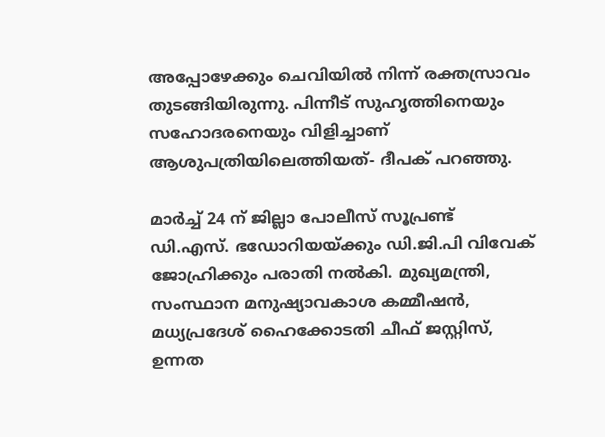അപ്പോഴേക്കും ചെവിയില്‍ നിന്ന് രക്തസ്രാവം തുടങ്ങിയിരുന്നു. പിന്നീട് സുഹൃത്തിനെയും സഹോദരനെയും വിളിച്ചാണ് ആശുപത്രിയിലെത്തിയത്- ദീപക് പറഞ്ഞു.

മാര്‍ച്ച് 24 ന് ജില്ലാ പോലീസ് സൂപ്രണ്ട് ഡി.എസ്. ഭഡോറിയയ്ക്കും ഡി.ജി.പി വിവേക് ജോഹ്രിക്കും പരാതി നല്‍കി. മുഖ്യമന്ത്രി, സംസ്ഥാന മനുഷ്യാവകാശ കമ്മീഷന്‍, മധ്യപ്രദേശ് ഹൈക്കോടതി ചീഫ് ജസ്റ്റിസ്, ഉന്നത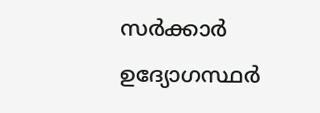സര്‍ക്കാര്‍ ഉദ്യോഗസ്ഥര്‍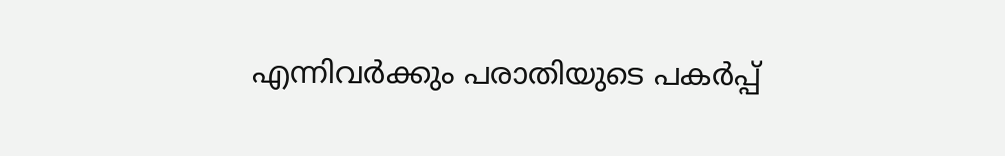എന്നിവര്‍ക്കും പരാതിയുടെ പകര്‍പ്പ്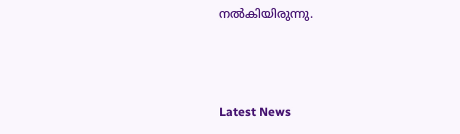നല്‍കിയിരുന്നു.



Latest News